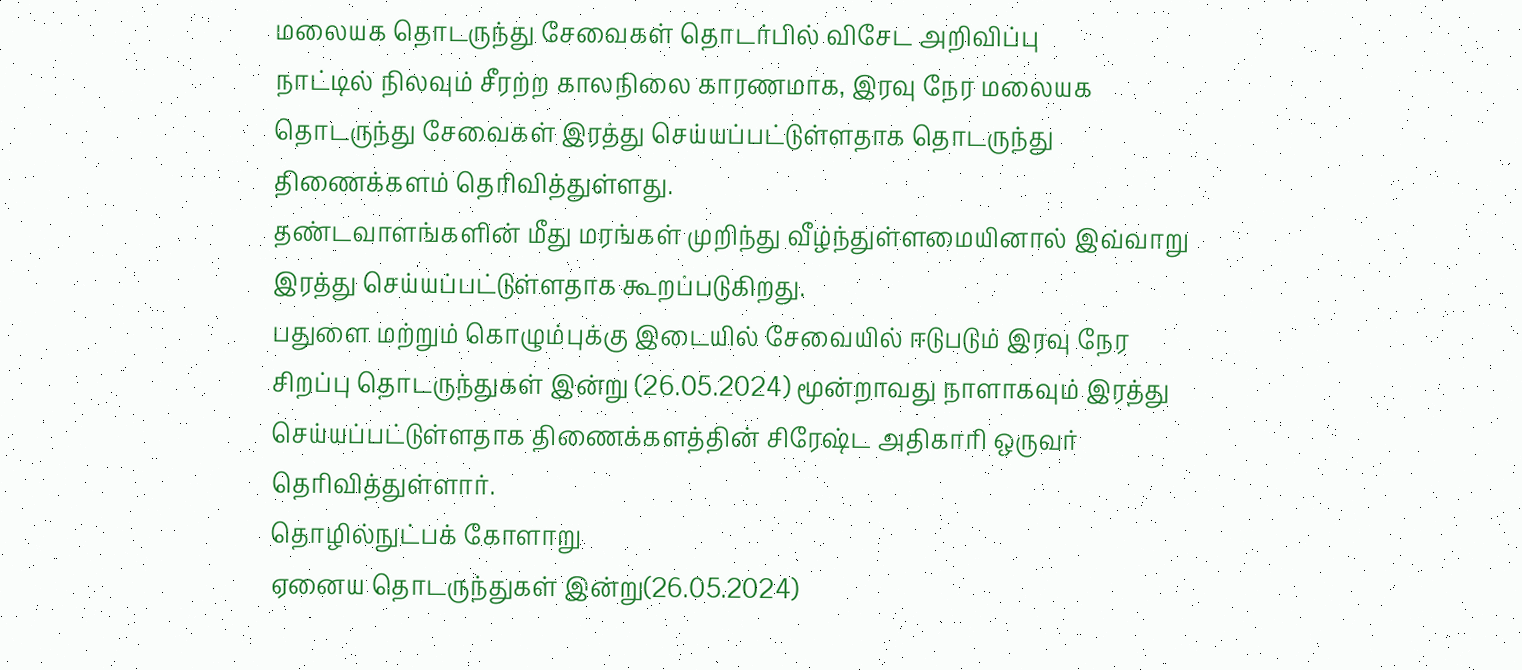மலையக தொடருந்து சேவைகள் தொடர்பில் விசேட அறிவிப்பு
நாட்டில் நிலவும் சீரற்ற காலநிலை காரணமாக, இரவு நேர மலையக தொடருந்து சேவைகள் இரத்து செய்யப்பட்டுள்ளதாக தொடருந்து திணைக்களம் தெரிவித்துள்ளது.
தண்டவாளங்களின் மீது மரங்கள் முறிந்து வீழ்ந்துள்ளமையினால் இவ்வாறு இரத்து செய்யப்பட்டுள்ளதாக கூறப்படுகிறது.
பதுளை மற்றும் கொழும்புக்கு இடையில் சேவையில் ஈடுபடும் இரவு நேர சிறப்பு தொடருந்துகள் இன்று (26.05.2024) மூன்றாவது நாளாகவும் இரத்து செய்யப்பட்டுள்ளதாக திணைக்களத்தின் சிரேஷ்ட அதிகாரி ஒருவர் தெரிவித்துள்ளார்.
தொழில்நுட்பக் கோளாறு
ஏனைய தொடருந்துகள் இன்று(26.05.2024)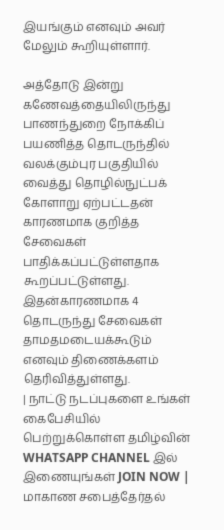இயங்கும் எனவும் அவர் மேலும் கூறியுள்ளார்.

அத்தோடு இன்று கணேவத்தையிலிருந்து பாணந்துறை நோக்கிப் பயணித்த தொடருந்தில் வலக்கும்புர பகுதியில் வைத்து தொழில்நுட்பக் கோளாறு ஏற்பட்டதன் காரணமாக குறித்த சேவைகள் பாதிக்கப்பட்டுள்ளதாக கூறப்பட்டுள்ளது.
இதன்காரணமாக 4 தொடருந்து சேவைகள் தாமதமடையக்கூடும் எனவும் திணைக்களம் தெரிவித்துள்ளது.
| நாட்டு நடப்புகளை உங்கள் கைபேசியில் பெற்றுக்கொள்ள தமிழ்வின் WHATSAPP CHANNEL இல் இணையுங்கள் JOIN NOW |
மாகாண சபைத்தேர்தல்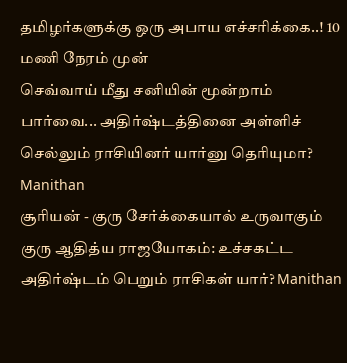தமிழர்களுக்கு ஒரு அபாய எச்சரிக்கை..! 10 மணி நேரம் முன்
செவ்வாய் மீது சனியின் மூன்றாம் பார்வை... அதிர்ஷ்டத்தினை அள்ளிச் செல்லும் ராசியினர் யார்னு தெரியுமா? Manithan
சூரியன் - குரு சேர்க்கையால் உருவாகும் குரு ஆதித்ய ராஜயோகம்: உச்சகட்ட அதிர்ஷ்டம் பெறும் ராசிகள் யார்? Manithan